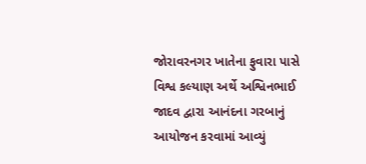જોરાવરનગર ખાતેના ફુવારા પાસે વિશ્વ કલ્યાણ અર્થે અશ્વિનભાઈ જાદવ દ્વારા આનંદના ગરબાનું આયોજન કરવામાં આવ્યું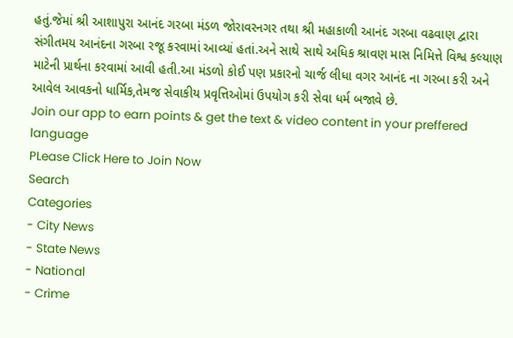હતું.જેમાં શ્રી આશાપુરા આનંદ ગરબા મંડળ જોરાવરનગર તથા શ્રી મહાકાળી આનંદ ગરબા વઢવાણ દ્વારા સંગીતમય આનંદના ગરબા રજૂ કરવામાં આવ્યાં હતાં.અને સાથે સાથે અધિક શ્રાવણ માસ નિમિત્તે વિશ્વ કલ્યાણ માટેની પ્રાર્થના કરવામાં આવી હતી.આ મંડળો કોઈ પણ પ્રકારનો ચાર્જ લીધા વગર આનંદ ના ગરબા કરી અને આવેલ આવકનો ધાર્મિક,તેમજ સેવાકીય પ્રવૃત્તિઓમાં ઉપયોગ કરી સેવા ધર્મ બજાવે છે.
Join our app to earn points & get the text & video content in your preffered language
PLease Click Here to Join Now
Search
Categories
- City News
- State News
- National
- Crime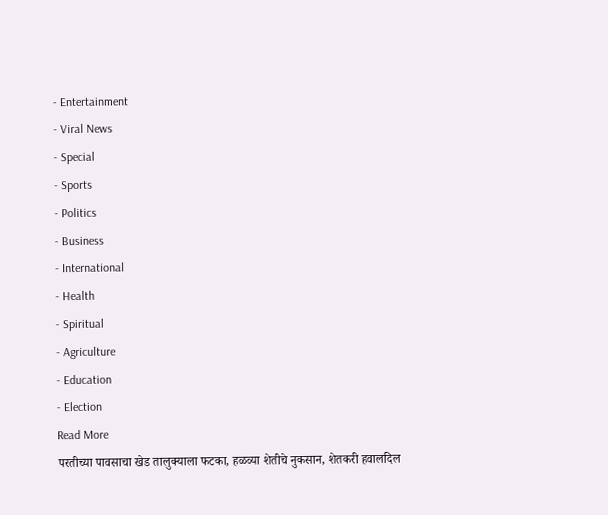- Entertainment
- Viral News
- Special
- Sports
- Politics
- Business
- International
- Health
- Spiritual
- Agriculture
- Education
- Election
Read More
परतीच्या पावसाचा खेड तालुक्याला फटका, हळव्या शेतीचे नुकसान, शेतकरी हवालदिल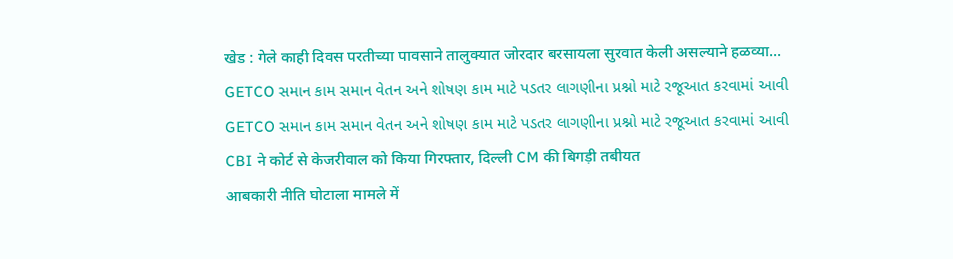खेड : गेले काही दिवस परतीच्या पावसाने तालुक्यात जोरदार बरसायला सुरवात केली असल्याने हळव्या...
GETCO સમાન કામ સમાન વેતન અને શોષણ કામ માટે પડતર લાગણીના પ્રશ્નો માટે રજૂઆત કરવામાં આવી
GETCO સમાન કામ સમાન વેતન અને શોષણ કામ માટે પડતર લાગણીના પ્રશ્નો માટે રજૂઆત કરવામાં આવી
CBI ने कोर्ट से केजरीवाल को किया गिरफ्तार, दिल्ली CM की बिगड़ी तबीयत
आबकारी नीति घोटाला मामले में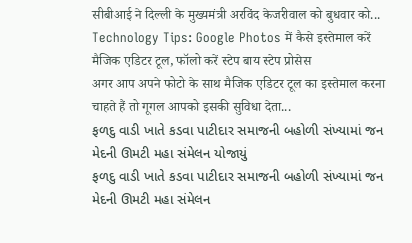सीबीआई ने दिल्ली के मुख्यमंत्री अरविंद केजरीवाल को बुधवार को...
Technology Tips: Google Photos में कैसे इस्तेमाल करें मैजिक एडिटर टूल, फॉलो करें स्टेप बाय स्टेप प्रोसेस
अगर आप अपने फोटो के साथ मैजिक एडिटर टूल का इस्तेमाल करना चाहते हैं तो गूगल आपको इसकी सुविधा देता...
ફળદુ વાડી ખાતે કડવા પાટીદાર સમાજની બહોળી સંખ્યામાં જન મેદની ઊમટી મહા સંમેલન યોજાયું
ફળદુ વાડી ખાતે કડવા પાટીદાર સમાજની બહોળી સંખ્યામાં જન મેદની ઊમટી મહા સંમેલન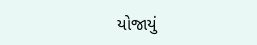યોજાયું